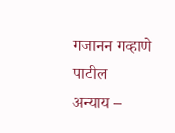गजानन गव्हाणे पाटील
अन्याय –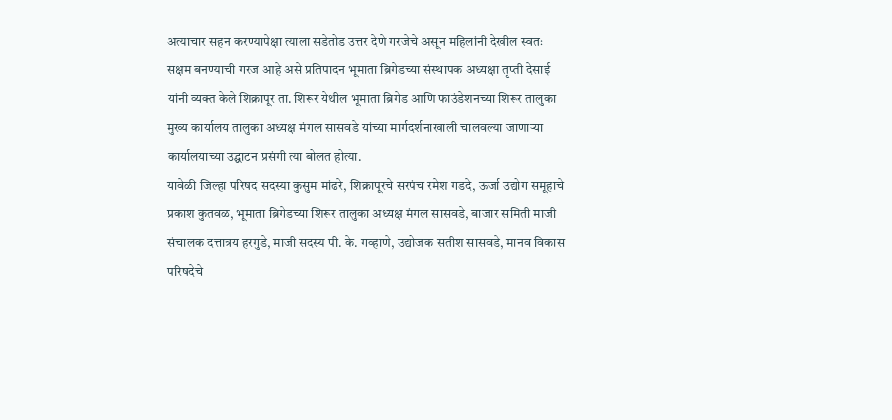अत्याचार सहन करण्यापेक्षा त्याला सडेतोड उत्तर देणे गरजेचे असून महिलांनी देखील स्वतः सक्षम बनण्याची गरज आहे असे प्रतिपादन भूमाता ब्रिगेडच्या संस्थापक अध्यक्षा तृप्ती देसाई यांनी व्यक्त केले शिक्रापूर ता. शिरूर येथील भूमाता ब्रिगेड आणि फाउंडेशनच्या शिरूर तालुका मुख्य कार्यालय तालुका अध्यक्ष मंगल सासवडे यांच्या मार्गदर्शनाखाली चालवल्या जाणाऱ्या कार्यालयाच्या उद्घाटन प्रसंगी त्या बोलत होत्या.
यावेळी जिल्हा परिषद सदस्या कुसुम मांढरे, शिक्रापूरचे सरपंच रमेश गडदे, ऊर्जा उद्योग समूहाचे प्रकाश कुतवळ, भूमाता ब्रिगेडच्या शिरूर तालुका अध्यक्ष मंगल सासवडे, बाजार समिती माजी संचालक दत्तात्रय हरगुडे, माजी सदस्य पी. के. गव्हाणे, उद्योजक सतीश सासवडे, मानव विकास परिषदेचे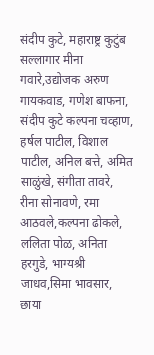संदीप कुटे, महाराष्ट्र कुटुंब सल्लागार मीना गवारे,उद्योजक अरुण गायकवाड, गणेश बाफना, संदीप कुटे कल्पना चव्हाण, हर्षल पाटील, विशाल पाटील, अनिल बत्ते, अमित साळुंखे, संगीता तावरे, रीना सोनावणे, रमा आठवले,कल्पना ढोकले, ललिता पोळ, अनिता हरगुडे, भाग्यश्री जाधव,सिमा भावसार, छाया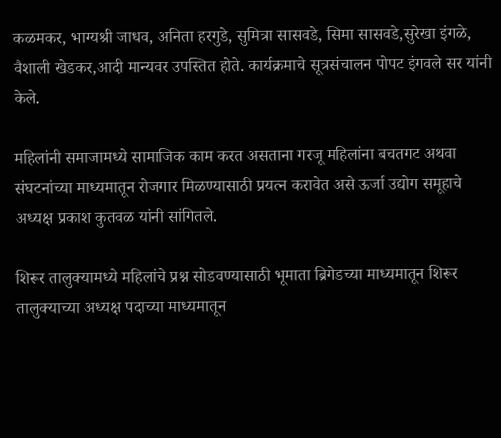कळमकर, भाग्यश्री जाधव, अनिता हरगुडे, सुमित्रा सासवडे, सिमा सासवडे,सुरेखा इंगळे, वैशाली खेडकर,आदी मान्यवर उपस्तित होते. कार्यक्रमाचे सूत्रसंचालन पोपट इंगवले सर यांनी केले.

महिलांनी समाजामध्ये सामाजिक काम करत असताना गरजू महिलांना बचतगट अथवा संघटनांच्या माध्यमातून रोजगार मिळण्यासाठी प्रयत्न करावेत असे ऊर्जा उद्योग समूहाचे अध्यक्ष प्रकाश कुतवळ यांनी सांगितले.

शिरूर तालुक्यामध्ये महिलांचे प्रश्न सोडवण्यासाठी भूमाता ब्रिगेडच्या माध्यमातून शिरूर तालुक्याच्या अध्यक्ष पदाच्या माध्यमातून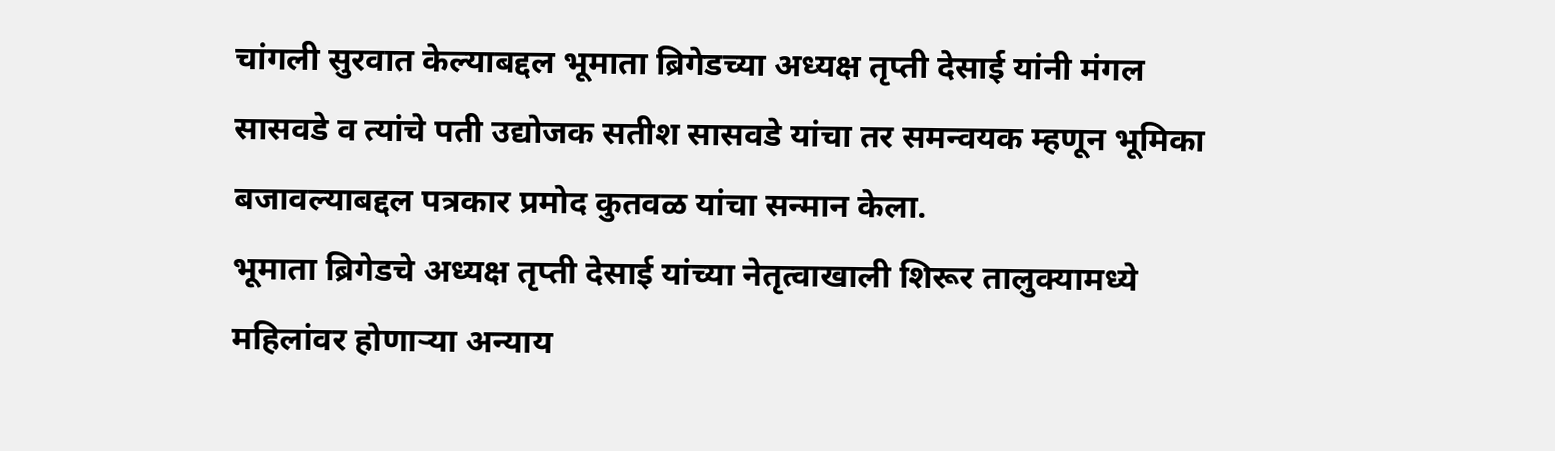चांगली सुरवात केल्याबद्दल भूमाता ब्रिगेडच्या अध्यक्ष तृप्ती देसाई यांनी मंगल सासवडे व त्यांचे पती उद्योजक सतीश सासवडे यांचा तर समन्वयक म्हणून भूमिका बजावल्याबद्दल पत्रकार प्रमोद कुतवळ यांचा सन्मान केला.
भूमाता ब्रिगेडचे अध्यक्ष तृप्ती देसाई यांच्या नेतृत्वाखाली शिरूर तालुक्यामध्ये महिलांवर होणाऱ्या अन्याय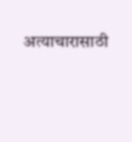अत्याचारासाठी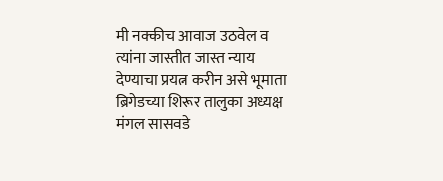मी नक्कीच आवाज उठवेल व त्यांना जास्तीत जास्त न्याय देण्याचा प्रयत्न करीन असे भूमाता ब्रिगेडच्या शिरूर तालुका अध्यक्ष मंगल सासवडे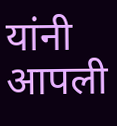यांनी आपली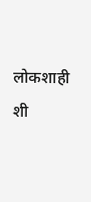लोकशाही शी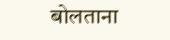बोलताना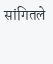सांगितले